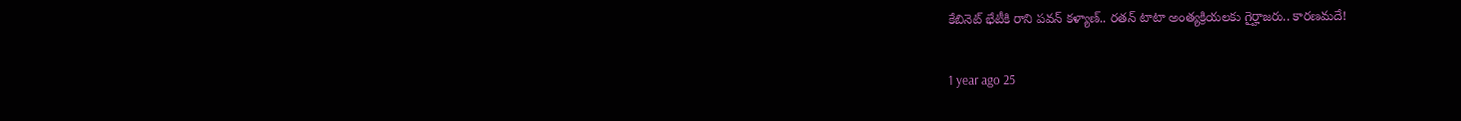కేబినెట్ భేటీకి రాని పవన్ కళ్యాణ్.. రతన్ టాటా అంత్యక్రియలకు గైర్హాజరు.. కారణమదే!

1 year ago 25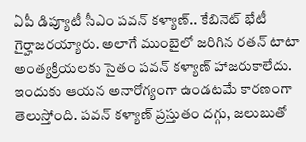ఏపీ డిప్యూటీ సీఎం పవన్ కళ్యాణ్.. కేబినెట్ భేటీ గైర్హాజరయ్యారు. అలాగే ముంబైలో జరిగిన రతన్ టాటా అంత్యక్రియలకు సైతం పవన్ కళ్యాణ్ హాజరుకాలేదు. ఇందుకు ఆయన అనారోగ్యంగా ఉండటమే కారణంగా తెలుస్తోంది. పవన్ కళ్యాణ్ ప్రస్తుతం దగ్గు, జలుబుతో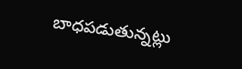బాధపడుతున్నట్లు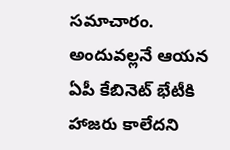సమాచారం. అందువల్లనే ఆయన ఏపీ కేబినెట్ భేటీకి హాజరు కాలేదని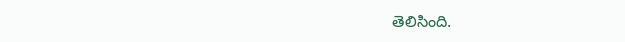తెలిసింది.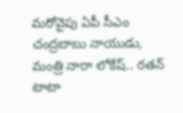మరోవైపు ఏపీ సీఎం చంద్రబాబు నాయుడు, మంత్రి నారా లోకేష్.. రతన్ టాటా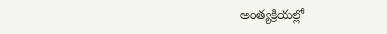అంత్యక్రియల్లో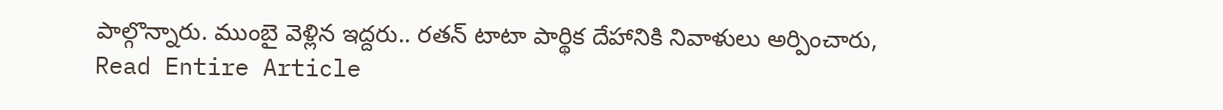పాల్గొన్నారు. ముంబై వెళ్లిన ఇద్దరు.. రతన్ టాటా పార్థిక దేహానికి నివాళులు అర్పించారు,
Read Entire Article